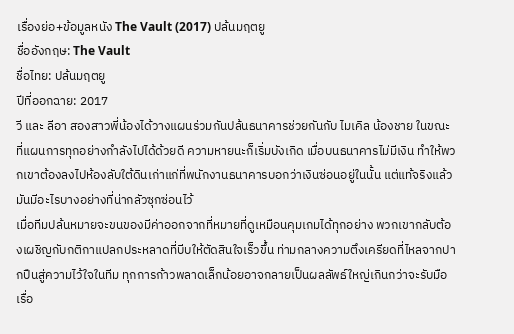เรื่องย่อ+ข้อมูลหนัง The Vault (2017) ปล้นมฤตยู
ชื่ออังกฤษ: The Vault
ชื่อไทย: ปล้นมฤตยู
ปีที่ออกฉาย: 2017
วี และ ลีอา สองสาวพี่น้องได้วางแผนร่วมกันปล้นธนาคารช่วยกันกับ ไมเคิล น้องชาย ในขณะที่แผนการทุกอย่างกำลังไปได้ด้วยดี ความหายนะก็เริ่มบังเกิด เมื่อบนธนาคารไม่มีเงิน ทำให้พวกเขาต้องลงไปห้องลับใต้ดินเก่าแก่ที่พนักงานธนาคารบอกว่าเงินซ่อนอยู่ในนั้น แต่แท้จริงแล้วมันมีอะไรบางอย่างที่น่ากลัวซุกซ่อนไว้
เมื่อทีมปล้นหมายจะขนของมีค่าออกจากที่หมายที่ดูเหมือนคุมเกมได้ทุกอย่าง พวกเขากลับต้องเผชิญกับกติกาแปลกประหลาดที่บีบให้ตัดสินใจเร็วขึ้น ท่ามกลางความตึงเครียดที่ไหลจากปากปืนสู่ความไว้ใจในทีม ทุกการก้าวพลาดเล็กน้อยอาจกลายเป็นผลลัพธ์ใหญ่เกินกว่าจะรับมือ
เรื่อ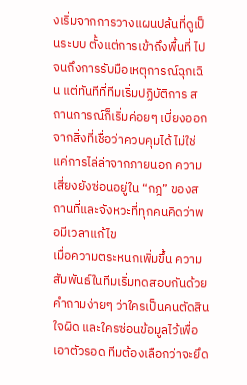งเริ่มจากการวางแผนปล้นที่ดูเป็นระบบ ตั้งแต่การเข้าถึงพื้นที่ ไปจนถึงการรับมือเหตุการณ์ฉุกเฉิน แต่ทันทีที่ทีมเริ่มปฏิบัติการ สถานการณ์ก็เริ่มค่อยๆ เบี่ยงออกจากสิ่งที่เชื่อว่าควบคุมได้ ไม่ใช่แค่การไล่ล่าจากภายนอก ความเสี่ยงยังซ่อนอยู่ใน “กฎ” ของสถานที่และจังหวะที่ทุกคนคิดว่าพอมีเวลาแก้ไข
เมื่อความตระหนกเพิ่มขึ้น ความสัมพันธ์ในทีมเริ่มทดสอบกันด้วยคำถามง่ายๆ ว่าใครเป็นคนตัดสินใจผิด และใครซ่อนข้อมูลไว้เพื่อเอาตัวรอด ทีมต้องเลือกว่าจะยึด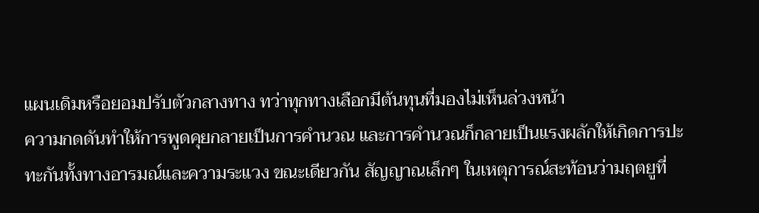แผนเดิมหรือยอมปรับตัวกลางทาง ทว่าทุกทางเลือกมีต้นทุนที่มองไม่เห็นล่วงหน้า
ความกดดันทำให้การพูดคุยกลายเป็นการคำนวณ และการคำนวณก็กลายเป็นแรงผลักให้เกิดการปะทะกันทั้งทางอารมณ์และความระแวง ขณะเดียวกัน สัญญาณเล็กๆ ในเหตุการณ์สะท้อนว่ามฤตยูที่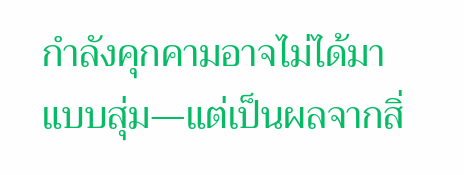กำลังคุกคามอาจไม่ได้มาแบบสุ่ม—แต่เป็นผลจากสิ่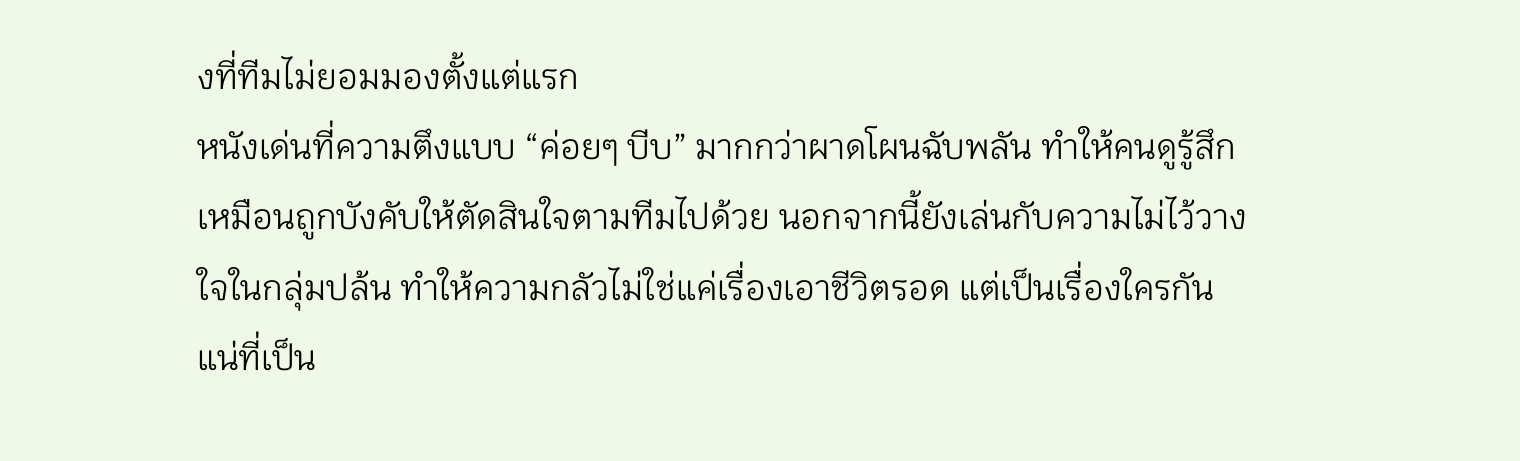งที่ทีมไม่ยอมมองตั้งแต่แรก
หนังเด่นที่ความตึงแบบ “ค่อยๆ บีบ” มากกว่าผาดโผนฉับพลัน ทำให้คนดูรู้สึกเหมือนถูกบังคับให้ตัดสินใจตามทีมไปด้วย นอกจากนี้ยังเล่นกับความไม่ไว้วางใจในกลุ่มปล้น ทำให้ความกลัวไม่ใช่แค่เรื่องเอาชีวิตรอด แต่เป็นเรื่องใครกันแน่ที่เป็น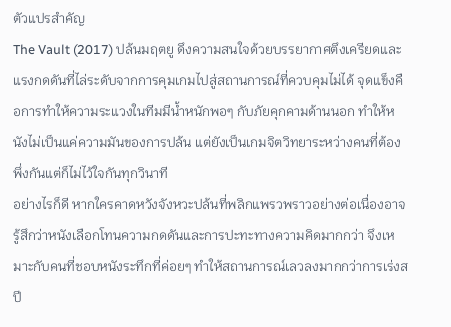ตัวแปรสำคัญ
The Vault (2017) ปล้นมฤตยู ดึงความสนใจด้วยบรรยากาศตึงเครียดและแรงกดดันที่ไล่ระดับจากการคุมเกมไปสู่สถานการณ์ที่ควบคุมไม่ได้ จุดแข็งคือการทำให้ความระแวงในทีมมีน้ำหนักพอๆ กับภัยคุกคามด้านนอก ทำให้หนังไม่เป็นแค่ความมันของการปล้น แต่ยังเป็นเกมจิตวิทยาระหว่างคนที่ต้องพึ่งกันแต่ก็ไม่ไว้ใจกันทุกวินาที
อย่างไรก็ดี หากใครคาดหวังจังหวะปล้นที่พลิกแพรวพราวอย่างต่อเนื่องอาจรู้สึกว่าหนังเลือกโทนความกดดันและการปะทะทางความคิดมากกว่า จึงเหมาะกับคนที่ชอบหนังระทึกที่ค่อยๆ ทำให้สถานการณ์เลวลงมากกว่าการเร่งสปี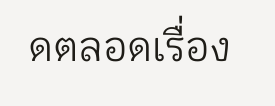ดตลอดเรื่อง